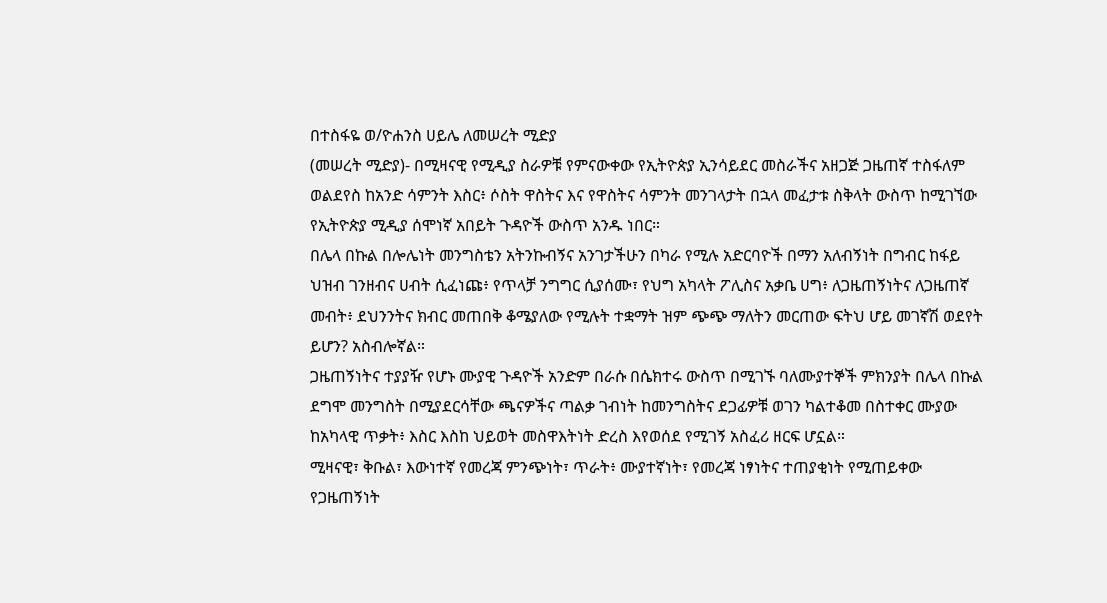በተስፋዬ ወ/ዮሐንስ ሀይሌ ለመሠረት ሚድያ
(መሠረት ሚድያ)- በሚዛናዊ የሚዲያ ስራዎቹ የምናውቀው የኢትዮጵያ ኢንሳይደር መስራችና አዘጋጅ ጋዜጠኛ ተስፋለም ወልደየስ ከአንድ ሳምንት እስር፥ ሶስት ዋስትና እና የዋስትና ሳምንት መንገላታት በኋላ መፈታቱ ስቅላት ውስጥ ከሚገኘው የኢትዮጵያ ሚዲያ ሰሞነኛ አበይት ጉዳዮች ውስጥ አንዱ ነበር።
በሌላ በኩል በሎሌነት መንግስቴን አትንኩብኝና አንገታችሁን በካራ የሚሉ አድርባዮች በማን አለብኝነት በግብር ከፋይ ህዝብ ገንዘብና ሀብት ሲፈነጩ፥ የጥላቻ ንግግር ሲያሰሙ፣ የህግ አካላት ፖሊስና አቃቤ ሀግ፥ ለጋዜጠኝነትና ለጋዜጠኛ መብት፥ ደህንንትና ክብር መጠበቅ ቆሜያለው የሚሉት ተቋማት ዝም ጭጭ ማለትን መርጠው ፍትህ ሆይ መገኛሽ ወደየት ይሆን? አስብሎኛል።
ጋዜጠኝነትና ተያያዥ የሆኑ ሙያዊ ጉዳዮች አንድም በራሱ በሴክተሩ ውስጥ በሚገኙ ባለሙያተኞች ምክንያት በሌላ በኩል ደግሞ መንግስት በሚያደርሳቸው ጫናዎችና ጣልቃ ገብነት ከመንግስትና ደጋፊዎቹ ወገን ካልተቆመ በስተቀር ሙያው ከአካላዊ ጥቃት፥ እስር እስከ ህይወት መስዋእትነት ድረስ እየወሰደ የሚገኝ አስፈሪ ዘርፍ ሆኗል።
ሚዛናዊ፣ ቅቡል፣ እውነተኛ የመረጃ ምንጭነት፣ ጥራት፥ ሙያተኛነት፣ የመረጃ ነፃነትና ተጠያቂነት የሚጠይቀው የጋዜጠኝነት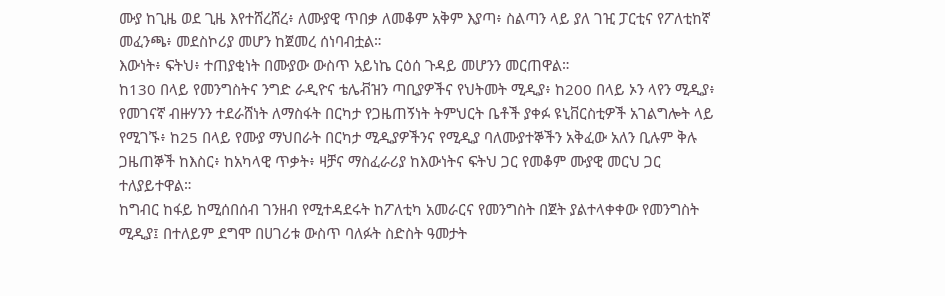ሙያ ከጊዜ ወደ ጊዜ እየተሸረሸረ፥ ለሙያዊ ጥበቃ ለመቆም አቅም እያጣ፥ ስልጣን ላይ ያለ ገዢ ፓርቲና የፖለቲከኛ መፈንጫ፥ መደስኮሪያ መሆን ከጀመረ ሰነባብቷል።
እውነት፥ ፍትህ፥ ተጠያቂነት በሙያው ውስጥ አይነኬ ርዕሰ ጉዳይ መሆንን መርጠዋል።
ከ130 በላይ የመንግስትና ንግድ ራዲዮና ቴሌቭዝን ጣቢያዎችና የህትመት ሚዲያ፥ ከ200 በላይ ኦን ላየን ሚዲያ፥ የመገናኛ ብዙሃንን ተደራሸነት ለማስፋት በርካታ የጋዜጠኝነት ትምህርት ቤቶች ያቀፉ ዩኒቨርስቲዎች አገልግሎት ላይ የሚገኙ፥ ከ25 በላይ የሙያ ማህበራት በርካታ ሚዲያዎችንና የሚዲያ ባለሙያተኞችን አቅፈው አለን ቢሉም ቅሉ ጋዜጠኞች ከእስር፥ ከአካላዊ ጥቃት፥ ዛቻና ማስፈራሪያ ከእውነትና ፍትህ ጋር የመቆም ሙያዊ መርህ ጋር ተለያይተዋል።
ከግብር ከፋይ ከሚሰበሰብ ገንዘብ የሚተዳደሩት ከፖለቲካ አመራርና የመንግስት በጀት ያልተላቀቀው የመንግስት ሚዲያ፤ በተለይም ደግሞ በሀገሪቱ ውስጥ ባለፉት ስድስት ዓመታት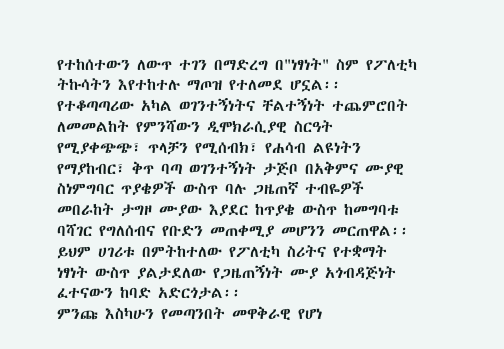የተከሰተውን ለውጥ ተገን በማድረግ በ"ነፃነት" ስም የፖለቲካ ትኩሳትን እየተከተሉ ማጦዝ የተለመደ ሆኗል፡፡
የተቆጣጣሪው አካል ወገንተኝነትና ቸልተኝነት ተጨምሮበት ለመመልከት የምንሻውን ዲሞክራሲያዊ ስርዓት የሚያቀጭጭ፣ ጥላቻን የሚሰብክ፣ የሐሳብ ልዩነትን የማያከብር፣ ቅጥ ባጣ ወገንተኝነት ታጅቦ በአቅምና ሙያዊ ስነምግባር ጥያቄዎች ውስጥ ባሉ ጋዜጠኛ ተብዬዎች መበራከት ታግዞ ሙያው እያደር ከጥያቄ ውስጥ ከመግባቱ ባሻገር የግለሰብና የቡድን መጠቀሚያ መሆንን መርጠዋል፡፡
ይህም ሀገሪቱ በምትከተለው የፖለቲካ ስሪትና የተቋማት ነፃነት ውስጥ ያልታደለው የጋዜጠኝነት ሙያ አጎብዳጅነት ፈተናውን ከባድ አድርጎታል፡፡
ምንጩ እስካሁን የመጣንበት መዋቅራዊ የሆነ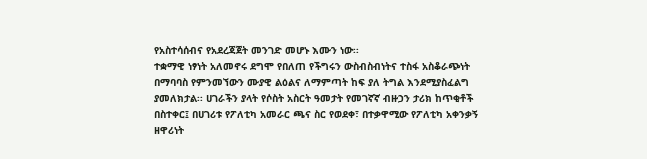የአስተሳሰብና የአደረጃጀት መንገድ መሆኑ እሙን ነው፡፡
ተቋማዊ ነፃነት አለመኖሩ ደግሞ የበለጠ የችግሩን ውስብስብነትና ተስፋ አስቆራጭነት በማባባስ የምንመኘውን ሙያዊ ልዕልና ለማምጣት ከፍ ያለ ትግል እንደሚያስፈልግ ያመለክታል፡፡ ሀገራችን ያላት የሶስት አስርት ዓመታት የመገኛኛ ብዙኃን ታሪክ ከጥቂቶች በስተቀር፤ በሀገሪቱ የፖለቲካ አመራር ጫና ስር የወደቀ፣ በተቃዋሚው የፖለቲካ አቀንቃኝ ዘዋሪነት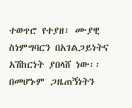ተወጥሮ የተያዘ፣ ሙያዊ ስነምግባርን በአገልጋይነትና አሽከርነት ያበላሸ ነው፡፡
በመሆኑም ጋዜጠኝነትን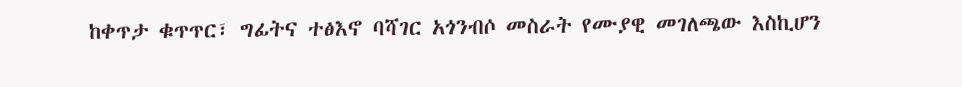ከቀጥታ ቁጥጥር፣ ግፊትና ተፅእኖ ባሻገር አጎንብሶ መስራት የሙያዊ መገለጫው እስኪሆን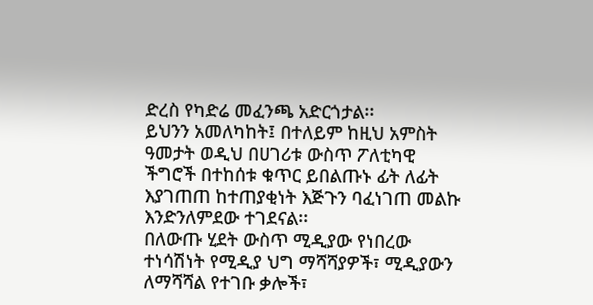ድረስ የካድሬ መፈንጫ አድርጎታል፡፡
ይህንን አመለካከት፤ በተለይም ከዚህ አምስት ዓመታት ወዲህ በሀገሪቱ ውስጥ ፖለቲካዊ ችግሮች በተከሰቱ ቁጥር ይበልጡኑ ፊት ለፊት እያገጠጠ ከተጠያቂነት እጅጉን ባፈነገጠ መልኩ እንድንለምደው ተገደናል፡፡
በለውጡ ሂደት ውስጥ ሚዲያው የነበረው ተነሳሽነት የሚዲያ ህግ ማሻሻያዎች፣ ሚዲያውን ለማሻሻል የተገቡ ቃሎች፣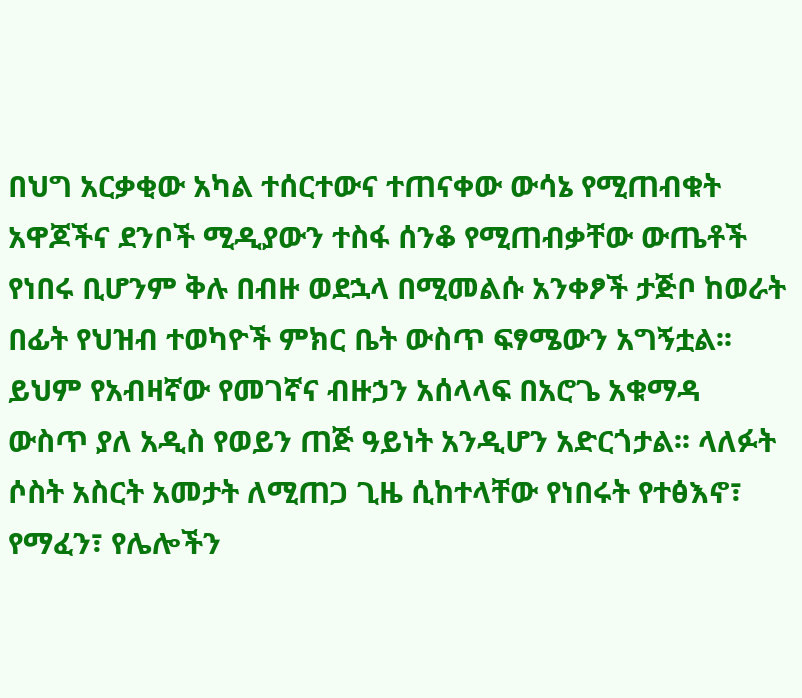በህግ አርቃቂው አካል ተሰርተውና ተጠናቀው ውሳኔ የሚጠብቁት አዋጆችና ደንቦች ሚዲያውን ተስፋ ሰንቆ የሚጠብቃቸው ውጤቶች የነበሩ ቢሆንም ቅሉ በብዙ ወደኋላ በሚመልሱ አንቀፆች ታጅቦ ከወራት በፊት የህዝብ ተወካዮች ምክር ቤት ውስጥ ፍፃሜውን አግኝቷል፡፡
ይህም የአብዛኛው የመገኛና ብዙኃን አሰላላፍ በአሮጌ አቁማዳ ውስጥ ያለ አዲስ የወይን ጠጅ ዓይነት አንዲሆን አድርጎታል፡፡ ላለፉት ሶስት አስርት አመታት ለሚጠጋ ጊዜ ሲከተላቸው የነበሩት የተፅእኖ፣ የማፈን፣ የሌሎችን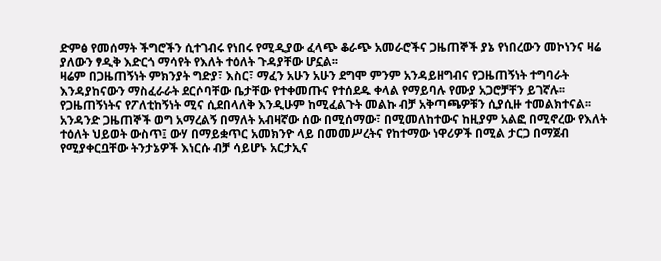ድምፅ የመሰማት ችግሮችን ሲተገብሩ የነበሩ የሚዲያው ፈላጭ ቆራጭ አመራሮችና ጋዜጠኞች ያኔ የነበረውን መኮነንና ዛሬ ያለውን ፃዲቅ እድርጎ ማሳየት የእለት ተዕለት ጉዳያቸው ሆኗል፡፡
ዛሬም በጋዜጠኝነት ምክንያት ግድያ፣ እስር፣ ማፈን አሁን አሁን ደግሞ ምንም አንዳይዘግብና የጋዜጠኝነት ተግባራት እንዳያከናውን ማስፈራራት ደርሶባቸው ቤታቸው የተቀመጡና የተሰደዱ ቀላል የማይባሉ የሙያ አጋሮቻቸን ይገኛሉ፡፡
የጋዜጠኝነትና የፖለቲከኝነት ሚና ሲደበላለቅ እንዲሁም ከሚፈልጉት መልኩ ብቻ አቅጣጫዎቹን ሲያሲዙ ተመልክተናል፡፡ አንዳንድ ጋዜጠኞች ወግ አማረልኝ በማለት አብዛኛው ሰው በሚሰማው፣ በሚመለከተውና ከዚያም አልፎ በሚኖረው የእለት ተዕለት ህይወት ውስጥ፤ ውሃ በማይቋጥር አመክንዮ ላይ በመመሥረትና የከተማው ነዋሪዎች በሚል ታርጋ በማጀብ የሚያቀርቧቸው ትንታኔዎች እነርሱ ብቻ ሳይሆኑ አርታኢና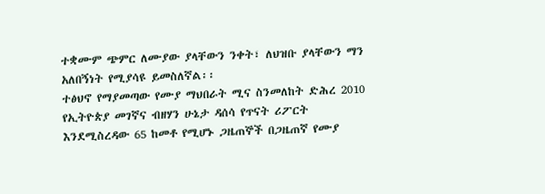ተቋሙም ጭምር ለሙያው ያላቸውን ንቀት፣ ለህዝቡ ያላቸውን ማን አለበኝነት የሚያሳዩ ይመስለኛል፡፡
ተፅህኖ የማያመጣው የሙያ ማህበራት ሚና ስንመለከት ድሕረ 2010 የኢትዮጵያ መገኛና ብዘሃን ሁኔታ ዳሰሳ የጥናት ሪፖርት እንደሚስረዳው 65 ከመቶ የሚሆኑ ጋዜጠኞች በጋዜጠኛ የሙያ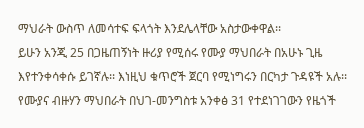ማህራት ውስጥ ለመሳተፍ ፍላጎት እንደሌላቸው አስታውቀዋል፡፡
ይሁን አንጂ 25 በጋዜጠኝነት ዙሪያ የሚሰሩ የሙያ ማህበራት በአሁኑ ጊዜ እየተንቀሳቀሱ ይገኛሉ፡፡ እነዚህ ቁጥሮች ጀርባ የሚነግሩን በርካታ ጉዳዩች አሉ፡፡ የሙያና ብዙሃን ማህበራት በህገ-መንግስቱ አንቀፅ 31 የተደነገገውን የዜጎች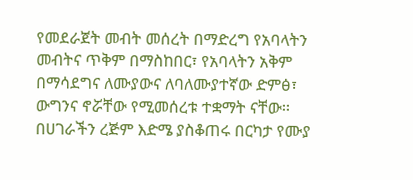የመደራጀት መብት መሰረት በማድረግ የአባላትን መብትና ጥቅም በማስከበር፣ የአባላትን አቅም በማሳደግና ለሙያውና ለባለሙያተኛው ድምፅ፣ ውግንና ኖሯቸው የሚመሰረቱ ተቋማት ናቸው፡፡
በሀገራችን ረጅም እድሜ ያስቆጠሩ በርካታ የሙያ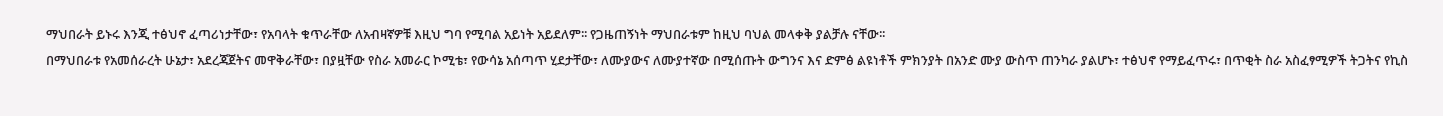ማህበራት ይኑሩ እንጂ ተፅህኖ ፈጣሪነታቸው፣ የአባላት ቁጥራቸው ለአብዛኛዎቹ እዚህ ግባ የሚባል አይነት አይደለም፡፡ የጋዜጠኝነት ማህበራቱም ከዚህ ባህል መላቀቅ ያልቻሉ ናቸው፡፡
በማህበራቱ የአመሰራረት ሁኔታ፣ አደረጃጀትና መዋቅራቸው፣ በያዟቸው የስራ አመራር ኮሚቴ፣ የውሳኔ አሰጣጥ ሂደታቸው፣ ለሙያውና ለሙያተኛው በሚሰጡት ውግንና እና ድምፅ ልዩነቶች ምክንያት በአንድ ሙያ ውስጥ ጠንካራ ያልሆኑ፣ ተፅህኖ የማይፈጥሩ፣ በጥቂት ስራ አስፈፃሚዎች ትጋትና የኪስ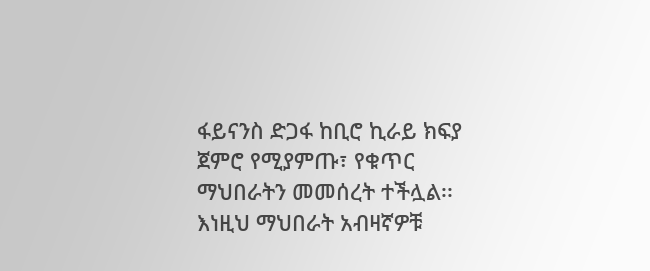ፋይናንስ ድጋፋ ከቢሮ ኪራይ ክፍያ ጀምሮ የሚያምጡ፣ የቁጥር ማህበራትን መመሰረት ተችሏል፡፡
እነዚህ ማህበራት አብዛኛዎቹ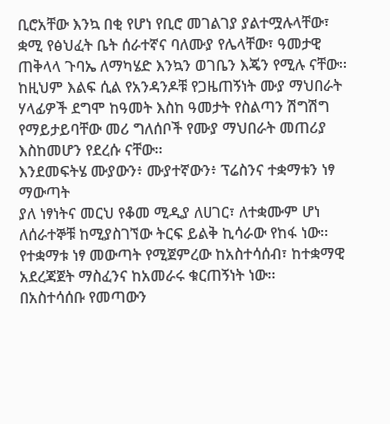ቢሮአቸው እንኳ በቂ የሆነ የቢሮ መገልገያ ያልተሟሉላቸው፣ ቋሚ የፅህፈት ቤት ሰራተኛና ባለሙያ የሌላቸው፣ ዓመታዊ ጠቅላላ ጉባኤ ለማካሄድ እንኳን ወገቤን እጄን የሚሉ ናቸው፡፡
ከዚህም እልፍ ሲል የአንዳንዶቹ የጋዜጠኝነት ሙያ ማህበራት ሃላፊዎች ደግሞ ከዓመት እስከ ዓመታት የስልጣን ሽግሽግ የማይታይባቸው መሪ ግለሰቦች የሙያ ማህበራት መጠሪያ እስከመሆን የደረሱ ናቸው፡፡
እንደመፍትሄ ሙያውን፥ ሙያተኛውን፥ ፕሬስንና ተቋማቱን ነፃ ማውጣት
ያለ ነፃነትና መርህ የቆመ ሚዲያ ለሀገር፣ ለተቋሙም ሆነ ለሰራተኞቹ ከሚያስገኘው ትርፍ ይልቅ ኪሳራው የከፋ ነው፡፡ የተቋማቱ ነፃ መውጣት የሚጀምረው ከአስተሳሰብ፣ ከተቋማዊ አደረጃጀት ማስፈንና ከአመራሩ ቁርጠኝነት ነው፡፡
በአስተሳሰቡ የመጣውን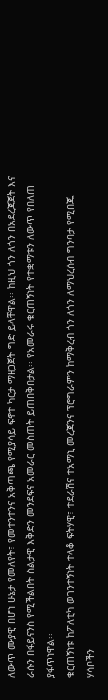ለውጥ ሙያዊ በሆነ ሁኔታ የመለየት፣ የመተንተንና አቅጣጫ የሚያሳይ ፍኖተ ካርታ ማዘጋጀት ግድ ይላቸዋል፡፡ ከዚህ ጎን ለጎን በአደረጃጀት እና ራሱን በፋይናንስ የሚችልበት ስልታዊ እቅድን መንደፍና አመራር መስጠት ይጠበቅበታል፡፡ የአመራሩ ቁርጠኝነት የተቋማቱን ለውጥ የበለጠ ያፋጥነዋል፡፡
ቁርጠኝነቱ ከፖለቲካ ወገንተኝነት ተላቆ ፍትሃዊ፣ ተደራሽና ተአማኒ መረጃንና ፕሮግራምን ከማቅረብ ጎን ለጎን ለማህረሰብ ግንባታ የሚበጁ ሃሳቦችን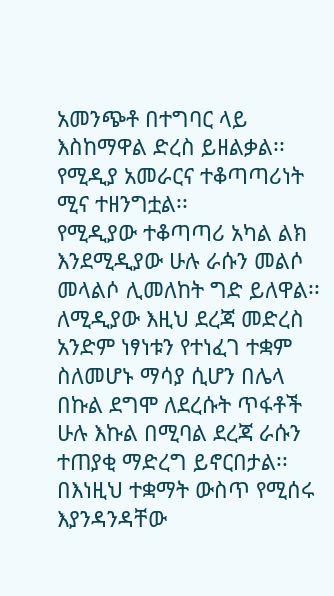አመንጭቶ በተግባር ላይ እስከማዋል ድረስ ይዘልቃል፡፡ የሚዲያ አመራርና ተቆጣጣሪነት ሚና ተዘንግቷል፡፡
የሚዲያው ተቆጣጣሪ አካል ልክ እንደሚዲያው ሁሉ ራሱን መልሶ መላልሶ ሊመለከት ግድ ይለዋል፡፡ ለሚዲያው እዚህ ደረጃ መድረስ አንድም ነፃነቱን የተነፈገ ተቋም ስለመሆኑ ማሳያ ሲሆን በሌላ በኩል ደግሞ ለደረሱት ጥፋቶች ሁሉ እኩል በሚባል ደረጃ ራሱን ተጠያቂ ማድረግ ይኖርበታል፡፡
በእነዚህ ተቋማት ውስጥ የሚሰሩ እያንዳንዳቸው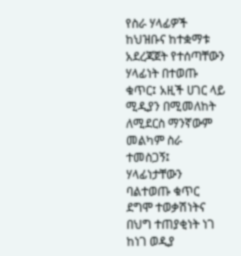የስራ ሃላፊዎች ከህዝቡና ከተቋማቱ አደረጃጀት የተሰጣቸውን ሃላፊነት በተወጡ ቁጥር፤ አዚች ሀገር ላይ ሚዲያን በሚመለከት ለሚደርስ ማንኛውም መልካም ስራ ተመስጋኝ፤ ሃላፊነታቸውን ባልተወጡ ቁጥር ደግሞ ተወቃሽነትና በህግ ተጠያቂነት ነገ ከነገ ወዲያ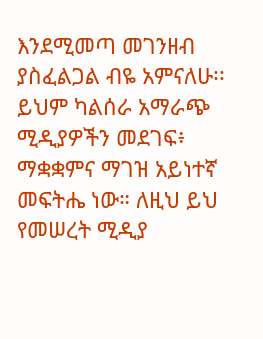እንደሚመጣ መገንዘብ ያስፈልጋል ብዬ አምናለሁ፡፡
ይህም ካልሰራ አማራጭ ሚዲያዎችን መደገፍ፥ ማቋቋምና ማገዝ አይነተኛ መፍትሔ ነው። ለዚህ ይህ የመሠረት ሚዲያ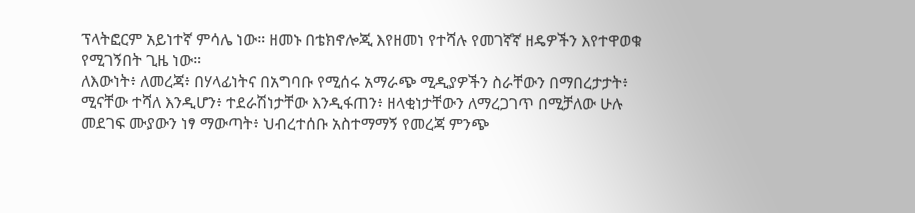ፕላትፎርም አይነተኛ ምሳሌ ነው። ዘመኑ በቴክኖሎጂ እየዘመነ የተሻሉ የመገኛኛ ዘዴዎችን እየተዋወቁ የሚገኝበት ጊዜ ነው።
ለእውነት፥ ለመረጃ፥ በሃላፊነትና በአግባቡ የሚሰሩ አማራጭ ሚዲያዎችን ስራቸውን በማበረታታት፥ ሚናቸው ተሻለ እንዲሆን፥ ተደራሽነታቸው እንዲፋጠን፥ ዘላቂነታቸውን ለማረጋገጥ በሚቻለው ሁሉ መደገፍ ሙያውን ነፃ ማውጣት፥ ህብረተሰቡ አስተማማኝ የመረጃ ምንጭ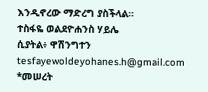እንዲኖረው ማድረግ ያስችላል።
ተስፋዬ ወልደዮሐንስ ሃይሌ
ሲያትል፥ ዋሽንግተን tesfayewoldeyohanes.h@gmail.com
*መሠረት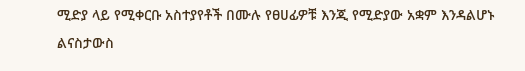ሚድያ ላይ የሚቀርቡ አስተያየቶች በሙሉ የፀሀፊዎቹ እንጂ የሚድያው አቋም እንዳልሆኑ ልናስታውስ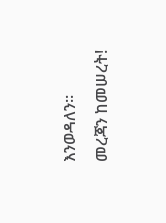እንወዳለን።
መረጃን ከመሠረት!